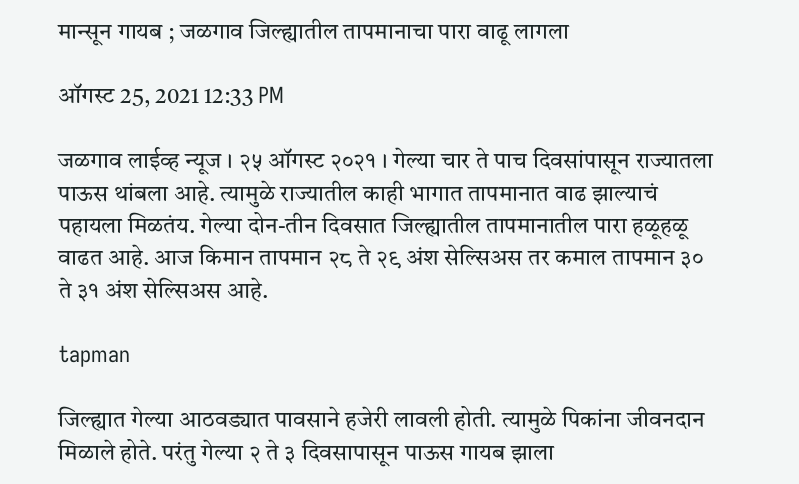मान्सून गायब ; जळगाव जिल्ह्यातील तापमानाचा पारा वाढू लागला

ऑगस्ट 25, 2021 12:33 PM

जळगाव लाईव्ह न्यूज । २५ ऑगस्ट २०२१ । गेल्या चार ते पाच दिवसांपासून राज्यातला पाऊस थांबला आहे. त्यामुळे राज्यातील काही भागात तापमानात वाढ झाल्याचं पहायला मिळतंय. गेल्या दोन-तीन दिवसात जिल्ह्यातील तापमानातील पारा हळूहळू वाढत आहे. आज किमान तापमान २८ ते २९ अंश सेल्सिअस तर कमाल तापमान ३० ते ३१ अंश सेल्सिअस आहे.

tapman

जिल्ह्यात गेल्या आठवड्यात पावसाने हजेरी लावली होती. त्यामुळे पिकांना जीवनदान मिळाले होते. परंतु गेल्या २ ते ३ दिवसापासून पाऊस गायब झाला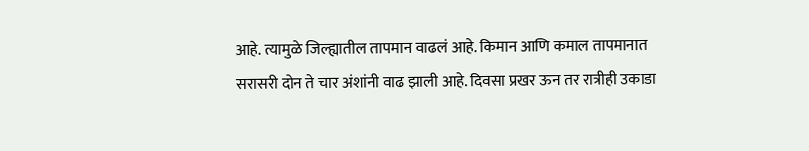आहे. त्यामुळे जिल्ह्यातील तापमान वाढलं आहे. किमान आणि कमाल तापमानात सरासरी दोन ते चार अंशांनी वाढ झाली आहे. दिवसा प्रखर ऊन तर रात्रीही उकाडा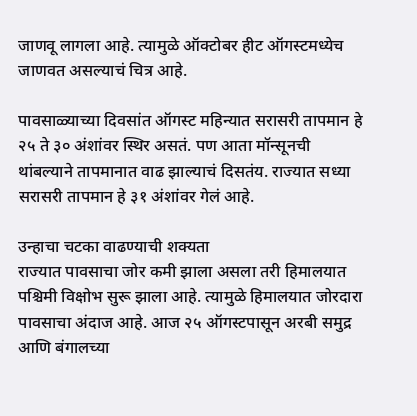जाणवू लागला आहे. त्यामुळे ऑक्टोबर हीट ऑगस्टमध्येच जाणवत असल्याचं चित्र आहे.

पावसाळ्याच्या दिवसांत ऑगस्ट महिन्यात सरासरी तापमान हे २५ ते ३० अंशांवर स्थिर असतं. पण आता मॉन्सूनची थांबल्याने तापमानात वाढ झाल्याचं दिसतंय. राज्यात सध्या सरासरी तापमान हे ३१ अंशांवर गेलं आहे.

उन्हाचा चटका वाढण्याची शक्यता
राज्यात पावसाचा जोर कमी झाला असला तरी हिमालयात पश्चिमी विक्षोभ सुरू झाला आहे. त्यामुळे हिमालयात जोरदारा पावसाचा अंदाज आहे. आज २५ ऑगस्टपासून अरबी समुद्र आणि बंगालच्या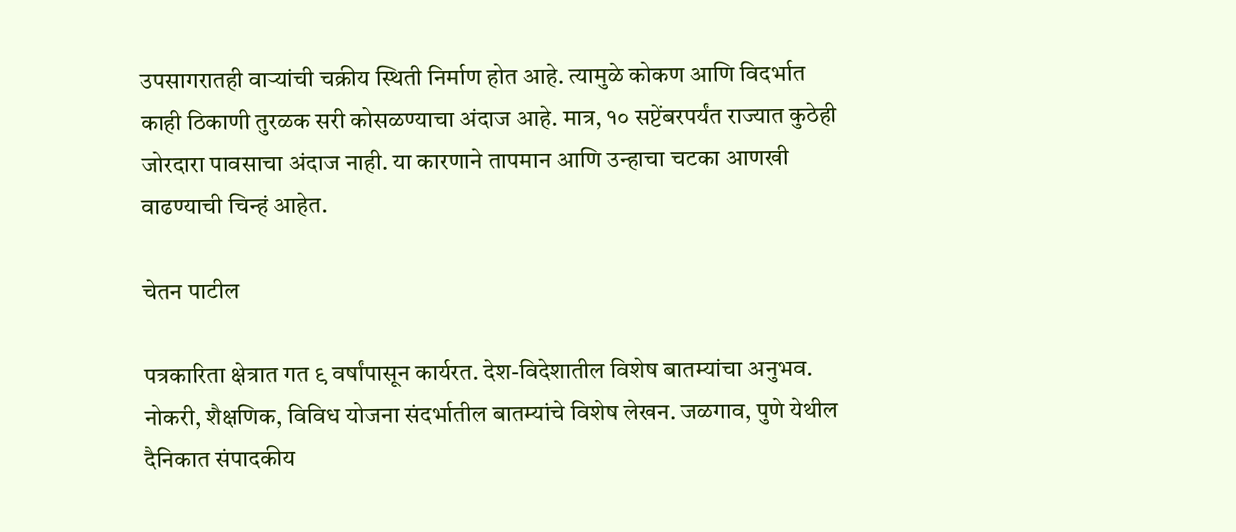उपसागरातही वाऱ्यांची चक्रीय स्थिती निर्माण होत आहे. त्यामुळे कोकण आणि विदर्भात काही ठिकाणी तुरळक सरी कोसळण्याचा अंदाज आहे. मात्र, १० सप्टेंबरपर्यंत राज्यात कुठेही जोरदारा पावसाचा अंदाज नाही. या कारणाने तापमान आणि उन्हाचा चटका आणखी वाढण्याची चिन्हं आहेत.

चेतन पाटील

पत्रकारिता क्षेत्रात गत ९ वर्षांपासून कार्यरत. देश-विदेशातील विशेष बातम्यांचा अनुभव. नोकरी, शैक्षणिक, विविध योजना संदर्भातील बातम्यांचे विशेष लेखन. जळगाव, पुणे येथील दैनिकात संपादकीय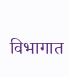विभागात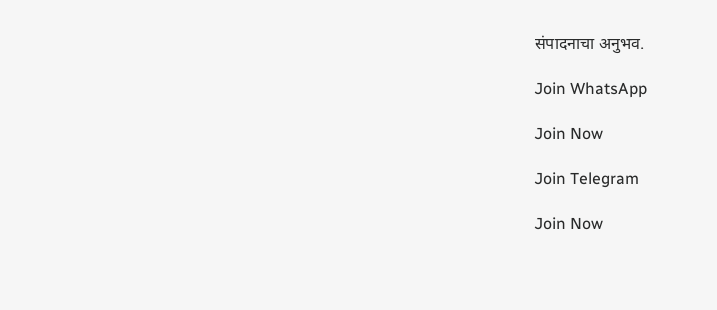संपादनाचा अनुभव.

Join WhatsApp

Join Now

Join Telegram

Join Now